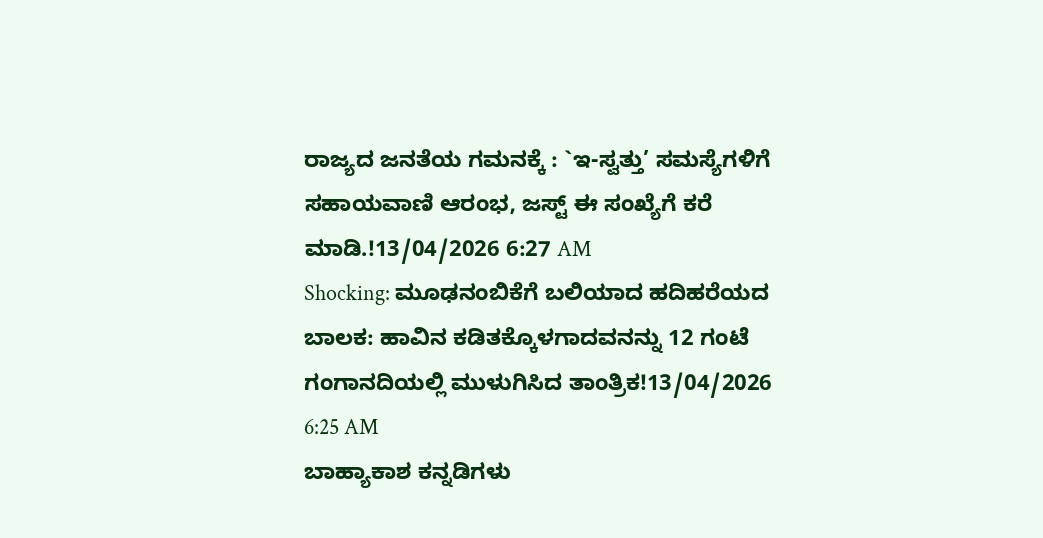ರಾಜ್ಯದ ಜನತೆಯ ಗಮನಕ್ಕೆ : `ಇ-ಸ್ವತ್ತು’ ಸಮಸ್ಯೆಗಳಿಗೆ ಸಹಾಯವಾಣಿ ಆರಂಭ, ಜಸ್ಟ್ ಈ ಸಂಖ್ಯೆಗೆ ಕರೆ ಮಾಡಿ.!13/04/2026 6:27 AM
Shocking: ಮೂಢನಂಬಿಕೆಗೆ ಬಲಿಯಾದ ಹದಿಹರೆಯದ ಬಾಲಕ: ಹಾವಿನ ಕಡಿತಕ್ಕೊಳಗಾದವನನ್ನು 12 ಗಂಟೆ ಗಂಗಾನದಿಯಲ್ಲಿ ಮುಳುಗಿಸಿದ ತಾಂತ್ರಿಕ!13/04/2026 6:25 AM
ಬಾಹ್ಯಾಕಾಶ ಕನ್ನಡಿಗಳು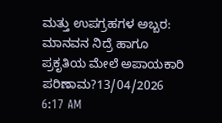ಮತ್ತು ಉಪಗ್ರಹಗಳ ಅಬ್ಬರ: ಮಾನವನ ನಿದ್ರೆ ಹಾಗೂ ಪ್ರಕೃತಿಯ ಮೇಲೆ ಅಪಾಯಕಾರಿ ಪರಿಣಾಮ?13/04/2026 6:17 AM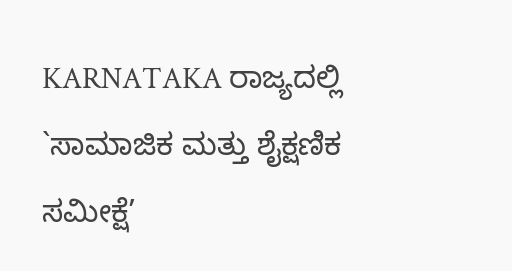KARNATAKA ರಾಜ್ಯದಲ್ಲಿ `ಸಾಮಾಜಿಕ ಮತ್ತು ಶೈಕ್ಷಣಿಕ ಸಮೀಕ್ಷೆ’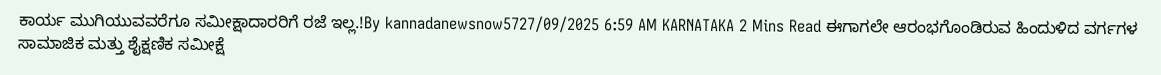ಕಾರ್ಯ ಮುಗಿಯುವವರೆಗೂ ಸಮೀಕ್ಷಾದಾರರಿಗೆ ರಜೆ ಇಲ್ಲ.!By kannadanewsnow5727/09/2025 6:59 AM KARNATAKA 2 Mins Read ಈಗಾಗಲೇ ಆರಂಭಗೊಂಡಿರುವ ಹಿಂದುಳಿದ ವರ್ಗಗಳ ಸಾಮಾಜಿಕ ಮತ್ತು ಶೈಕ್ಷಣಿಕ ಸಮೀಕ್ಷೆ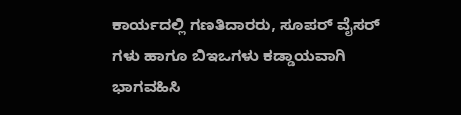ಕಾರ್ಯದಲ್ಲಿ ಗಣತಿದಾರರು, ಸೂಪರ್ ವೈಸರ್ ಗಳು ಹಾಗೂ ಬಿಇಒಗಳು ಕಡ್ಡಾಯವಾಗಿ ಭಾಗವಹಿಸಿ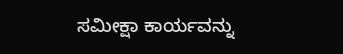ಸಮೀಕ್ಷಾ ಕಾರ್ಯವನ್ನು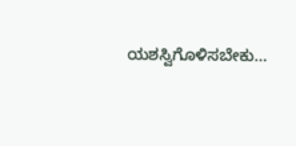ಯಶಸ್ವಿಗೊಳಿಸಬೇಕು…